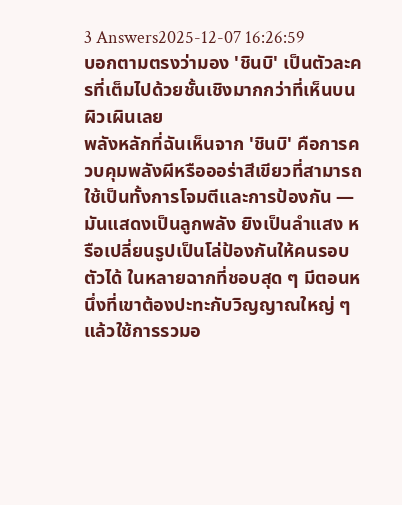3 Answers2025-12-07 16:26:59
บอกตามตรงว่ามอง 'ชินบิ' เป็นตัวละครที่เต็มไปด้วยชั้นเชิงมากกว่าที่เห็นบนผิวเผินเลย
พลังหลักที่ฉันเห็นจาก 'ชินบิ' คือการควบคุมพลังผีหรือออร่าสีเขียวที่สามารถใช้เป็นทั้งการโจมตีและการป้องกัน — มันแสดงเป็นลูกพลัง ยิงเป็นลำแสง หรือเปลี่ยนรูปเป็นโล่ป้องกันให้คนรอบตัวได้ ในหลายฉากที่ชอบสุด ๆ มีตอนหนึ่งที่เขาต้องปะทะกับวิญญาณใหญ่ ๆ แล้วใช้การรวมอ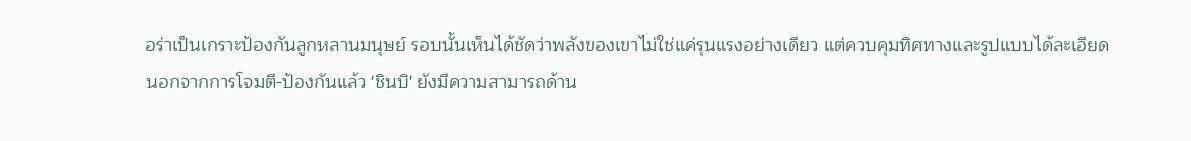อร่าเป็นเกราะป้องกันลูกหลานมนุษย์ รอบนั้นเห็นได้ชัดว่าพลังของเขาไม่ใช่แค่รุนแรงอย่างเดียว แต่ควบคุมทิศทางและรูปแบบได้ละเอียด
นอกจากการโจมตี-ป้องกันแล้ว 'ชินบิ' ยังมีความสามารถด้าน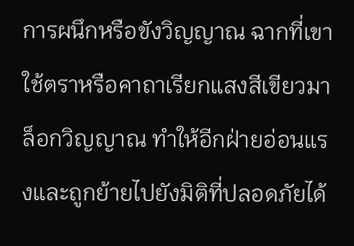การผนึกหรือขังวิญญาณ ฉากที่เขาใช้ตราหรือคาถาเรียกแสงสีเขียวมาล็อกวิญญาณ ทำให้อีกฝ่ายอ่อนแรงและถูกย้ายไปยังมิติที่ปลอดภัยได้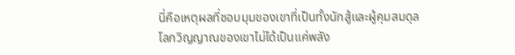นี่คือเหตุผลที่ชอบมุมของเขาที่เป็นทั้งนักสู้และผู้คุมสมดุล โลกวิญญาณของเขาไม่ได้เป็นแค่พลัง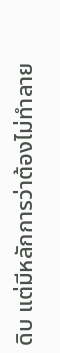ดิบ แต่มีหลักการว่าต้องไม่ทำลาย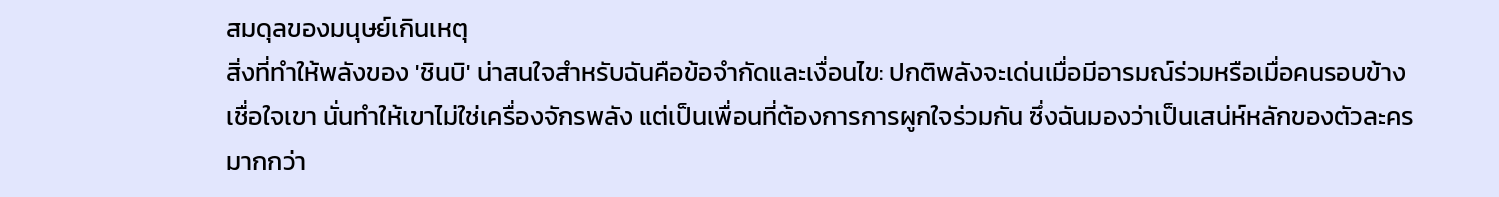สมดุลของมนุษย์เกินเหตุ
สิ่งที่ทำให้พลังของ 'ชินบิ' น่าสนใจสำหรับฉันคือข้อจำกัดและเงื่อนไข: ปกติพลังจะเด่นเมื่อมีอารมณ์ร่วมหรือเมื่อคนรอบข้างเชื่อใจเขา นั่นทำให้เขาไม่ใช่เครื่องจักรพลัง แต่เป็นเพื่อนที่ต้องการการผูกใจร่วมกัน ซึ่งฉันมองว่าเป็นเสน่ห์หลักของตัวละครมากกว่า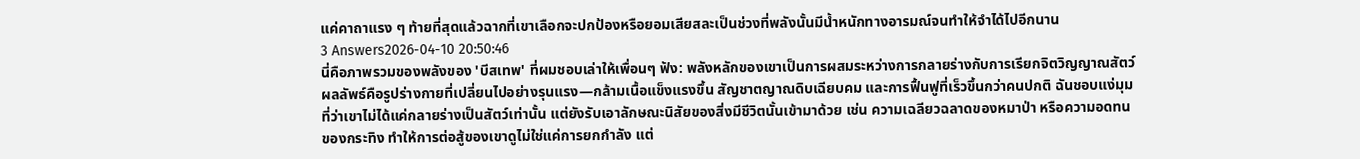แค่คาถาแรง ๆ ท้ายที่สุดแล้วฉากที่เขาเลือกจะปกป้องหรือยอมเสียสละเป็นช่วงที่พลังนั้นมีน้ำหนักทางอารมณ์จนทำให้จำได้ไปอีกนาน
3 Answers2026-04-10 20:50:46
นี่คือภาพรวมของพลังของ 'บีสเทพ' ที่ผมชอบเล่าให้เพื่อนๆ ฟัง: พลังหลักของเขาเป็นการผสมระหว่างการกลายร่างกับการเรียกจิตวิญญาณสัตว์ ผลลัพธ์คือรูปร่างกายที่เปลี่ยนไปอย่างรุนแรง—กล้ามเนื้อแข็งแรงขึ้น สัญชาตญาณดิบเฉียบคม และการฟื้นฟูที่เร็วขึ้นกว่าคนปกติ ฉันชอบแง่มุมที่ว่าเขาไม่ได้แค่กลายร่างเป็นสัตว์เท่านั้น แต่ยังรับเอาลักษณะนิสัยของสิ่งมีชีวิตนั้นเข้ามาด้วย เช่น ความเฉลียวฉลาดของหมาป่า หรือความอดทนของกระทิง ทำให้การต่อสู้ของเขาดูไม่ใช่แค่การยกกำลัง แต่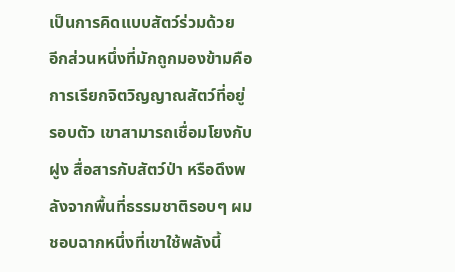เป็นการคิดแบบสัตว์ร่วมด้วย
อีกส่วนหนึ่งที่มักถูกมองข้ามคือการเรียกจิตวิญญาณสัตว์ที่อยู่รอบตัว เขาสามารถเชื่อมโยงกับฝูง สื่อสารกับสัตว์ป่า หรือดึงพลังจากพื้นที่ธรรมชาติรอบๆ ผมชอบฉากหนึ่งที่เขาใช้พลังนี้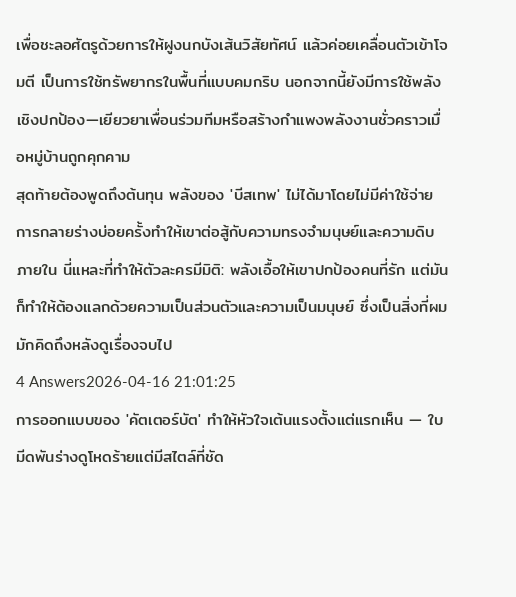เพื่อชะลอศัตรูด้วยการให้ฝูงนกบังเส้นวิสัยทัศน์ แล้วค่อยเคลื่อนตัวเข้าโจมตี เป็นการใช้ทรัพยากรในพื้นที่แบบคมกริบ นอกจากนี้ยังมีการใช้พลังเชิงปกป้อง—เยียวยาเพื่อนร่วมทีมหรือสร้างกำแพงพลังงานชั่วคราวเมื่อหมู่บ้านถูกคุกคาม
สุดท้ายต้องพูดถึงต้นทุน พลังของ 'บีสเทพ' ไม่ได้มาโดยไม่มีค่าใช้จ่าย การกลายร่างบ่อยครั้งทำให้เขาต่อสู้กับความทรงจำมนุษย์และความดิบภายใน นี่แหละที่ทำให้ตัวละครมีมิติ: พลังเอื้อให้เขาปกป้องคนที่รัก แต่มันก็ทำให้ต้องแลกด้วยความเป็นส่วนตัวและความเป็นมนุษย์ ซึ่งเป็นสิ่งที่ผมมักคิดถึงหลังดูเรื่องจบไป
4 Answers2026-04-16 21:01:25
การออกแบบของ 'คัตเตอร์บัต' ทำให้หัวใจเต้นแรงตั้งแต่แรกเห็น — ใบมีดพันร่างดูโหดร้ายแต่มีสไตล์ที่ชัด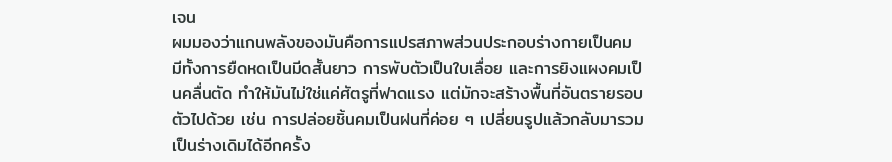เจน
ผมมองว่าแกนพลังของมันคือการแปรสภาพส่วนประกอบร่างกายเป็นคม มีทั้งการยืดหดเป็นมีดสั้นยาว การพับตัวเป็นใบเลื่อย และการยิงแผงคมเป็นคลื่นตัด ทำให้มันไม่ใช่แค่ศัตรูที่ฟาดแรง แต่มักจะสร้างพื้นที่อันตรายรอบตัวไปด้วย เช่น การปล่อยชิ้นคมเป็นฝนที่ค่อย ๆ เปลี่ยนรูปแล้วกลับมารวมเป็นร่างเดิมได้อีกครั้ง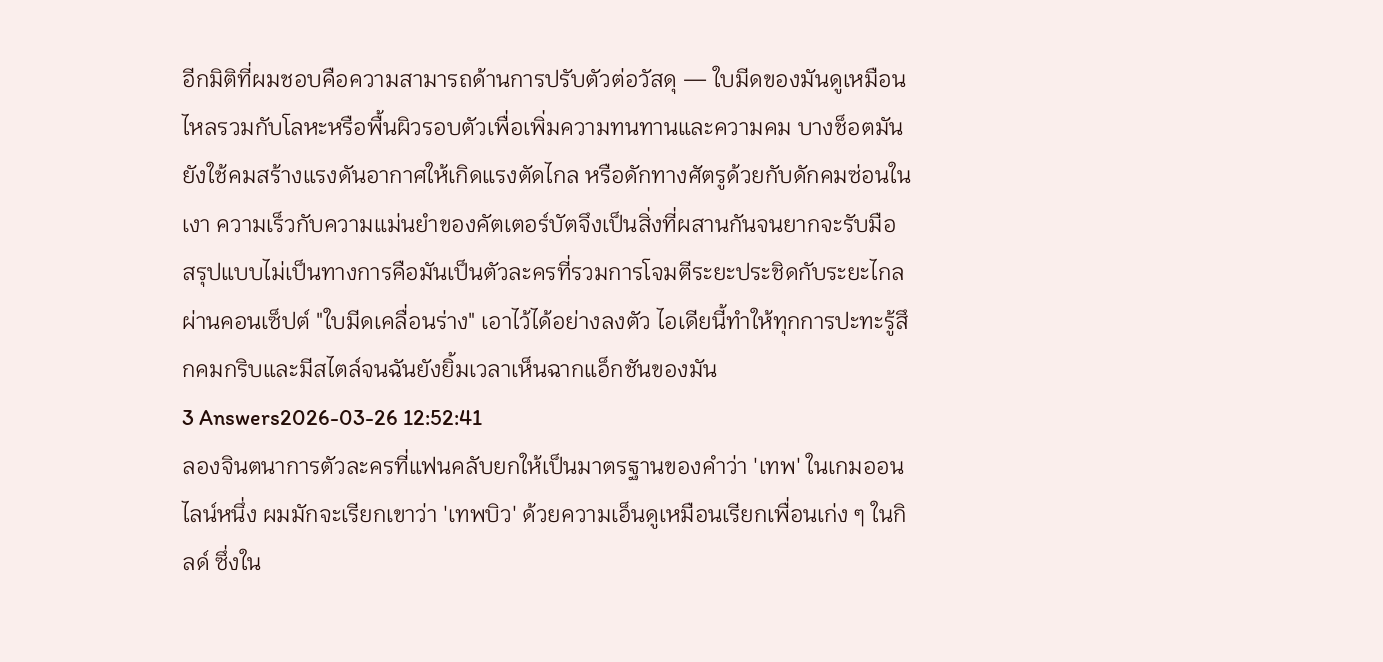อีกมิติที่ผมชอบคือความสามารถด้านการปรับตัวต่อวัสดุ — ใบมีดของมันดูเหมือนไหลรวมกับโลหะหรือพื้นผิวรอบตัวเพื่อเพิ่มความทนทานและความคม บางช็อตมันยังใช้คมสร้างแรงดันอากาศให้เกิดแรงตัดไกล หรือดักทางศัตรูด้วยกับดักคมซ่อนในเงา ความเร็วกับความแม่นยำของคัตเตอร์บัตจึงเป็นสิ่งที่ผสานกันจนยากจะรับมือ
สรุปแบบไม่เป็นทางการคือมันเป็นตัวละครที่รวมการโจมตีระยะประชิดกับระยะไกลผ่านคอนเซ็ปต์ "ใบมีดเคลื่อนร่าง" เอาไว้ได้อย่างลงตัว ไอเดียนี้ทำให้ทุกการปะทะรู้สึกคมกริบและมีสไตล์จนฉันยังยิ้มเวลาเห็นฉากแอ็กชันของมัน
3 Answers2026-03-26 12:52:41
ลองจินตนาการตัวละครที่แฟนคลับยกให้เป็นมาตรฐานของคำว่า 'เทพ' ในเกมออนไลน์หนึ่ง ผมมักจะเรียกเขาว่า 'เทพบิว' ด้วยความเอ็นดูเหมือนเรียกเพื่อนเก่ง ๆ ในกิลด์ ซึ่งใน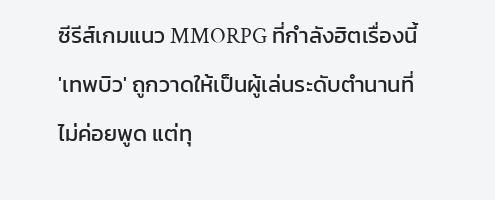ซีรีส์เกมแนว MMORPG ที่กำลังฮิตเรื่องนี้ 'เทพบิว' ถูกวาดให้เป็นผู้เล่นระดับตำนานที่ไม่ค่อยพูด แต่ทุ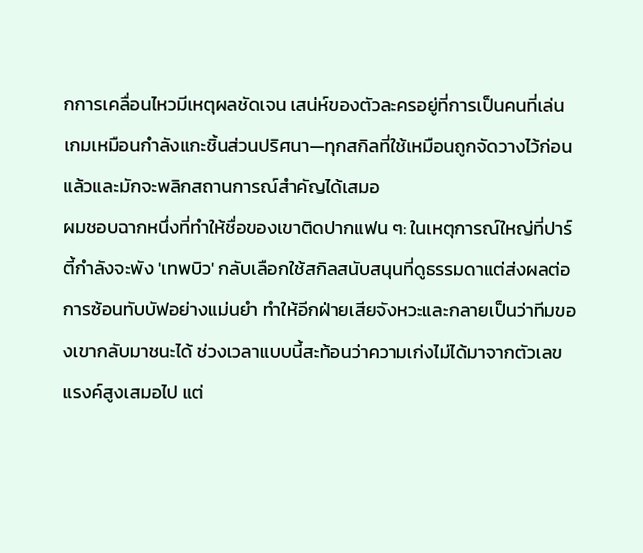กการเคลื่อนไหวมีเหตุผลชัดเจน เสน่ห์ของตัวละครอยู่ที่การเป็นคนที่เล่นเกมเหมือนกำลังแกะชิ้นส่วนปริศนา—ทุกสกิลที่ใช้เหมือนถูกจัดวางไว้ก่อนแล้วและมักจะพลิกสถานการณ์สำคัญได้เสมอ
ผมชอบฉากหนึ่งที่ทำให้ชื่อของเขาติดปากแฟน ๆ: ในเหตุการณ์ใหญ่ที่ปาร์ตี้กำลังจะพัง 'เทพบิว' กลับเลือกใช้สกิลสนับสนุนที่ดูธรรมดาแต่ส่งผลต่อการซ้อนทับบัฟอย่างแม่นยำ ทำให้อีกฝ่ายเสียจังหวะและกลายเป็นว่าทีมของเขากลับมาชนะได้ ช่วงเวลาแบบนี้สะท้อนว่าความเก่งไม่ได้มาจากตัวเลขแรงค์สูงเสมอไป แต่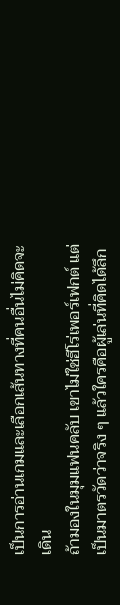เป็นการอ่านเกมและเลือกเส้นทางที่คนอื่นไม่คิดจะเดิน
ถ้ามองในมุมแฟนคลับ เขาไม่ใช่ฮีโร่เพอร์เฟกต์ แต่เป็นมาตรวัดว่าจริง ๆ แล้วใครคือผู้เล่นที่คิดได้ลึก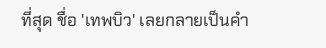ที่สุด ชื่อ 'เทพบิว' เลยกลายเป็นคำ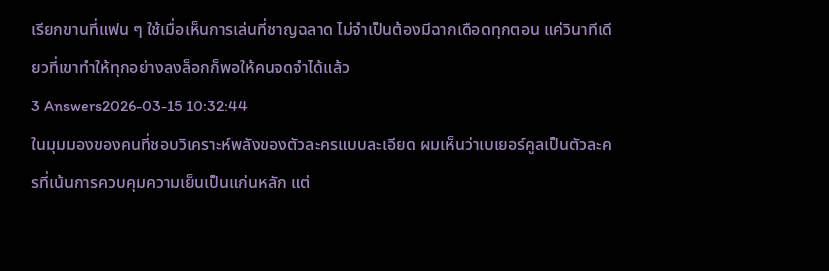เรียกขานที่แฟน ๆ ใช้เมื่อเห็นการเล่นที่ชาญฉลาด ไม่จำเป็นต้องมีฉากเดือดทุกตอน แค่วินาทีเดียวที่เขาทำให้ทุกอย่างลงล็อกก็พอให้คนจดจำได้แล้ว
3 Answers2026-03-15 10:32:44
ในมุมมองของคนที่ชอบวิเคราะห์พลังของตัวละครแบบละเอียด ผมเห็นว่าเบเยอร์คูลเป็นตัวละครที่เน้นการควบคุมความเย็นเป็นแก่นหลัก แต่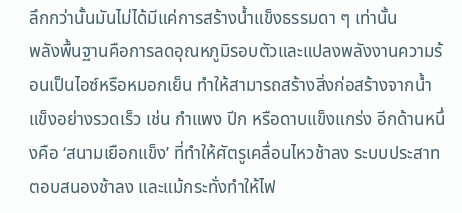ลึกกว่านั้นมันไม่ได้มีแค่การสร้างน้ำแข็งธรรมดา ๆ เท่านั้น
พลังพื้นฐานคือการลดอุณหภูมิรอบตัวและแปลงพลังงานความร้อนเป็นไอซ์หรือหมอกเย็น ทำให้สามารถสร้างสิ่งก่อสร้างจากน้ำแข็งอย่างรวดเร็ว เช่น กำแพง ปีก หรือดาบแข็งแกร่ง อีกด้านหนึ่งคือ ‘สนามเยือกแข็ง’ ที่ทำให้ศัตรูเคลื่อนไหวช้าลง ระบบประสาทตอบสนองช้าลง และแม้กระทั่งทำให้ไฟ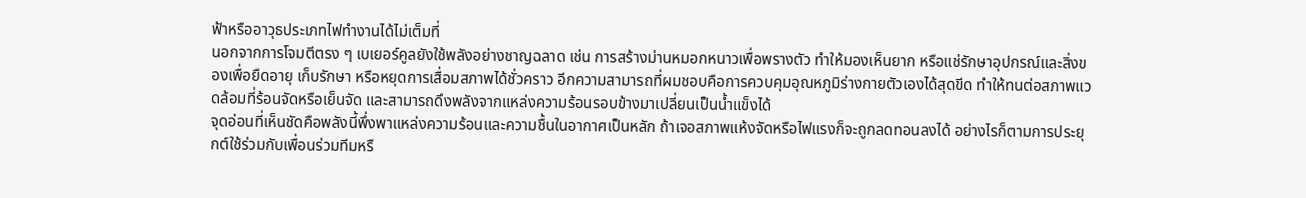ฟ้าหรืออาวุธประเภทไฟทำงานได้ไม่เต็มที่
นอกจากการโจมตีตรง ๆ เบเยอร์คูลยังใช้พลังอย่างชาญฉลาด เช่น การสร้างม่านหมอกหนาวเพื่อพรางตัว ทำให้มองเห็นยาก หรือแช่รักษาอุปกรณ์และสิ่งของเพื่อยืดอายุ เก็บรักษา หรือหยุดการเสื่อมสภาพได้ชั่วคราว อีกความสามารถที่ผมชอบคือการควบคุมอุณหภูมิร่างกายตัวเองได้สุดขีด ทำให้ทนต่อสภาพแวดล้อมที่ร้อนจัดหรือเย็นจัด และสามารถดึงพลังจากแหล่งความร้อนรอบข้างมาเปลี่ยนเป็นน้ำแข็งได้
จุดอ่อนที่เห็นชัดคือพลังนี้พึ่งพาแหล่งความร้อนและความชื้นในอากาศเป็นหลัก ถ้าเจอสภาพแห้งจัดหรือไฟแรงก็จะถูกลดทอนลงได้ อย่างไรก็ตามการประยุกต์ใช้ร่วมกับเพื่อนร่วมทีมหรื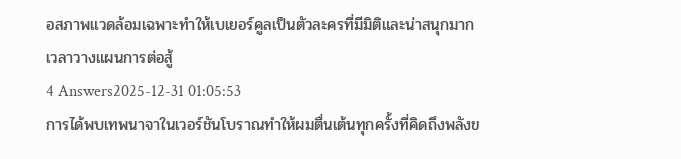อสภาพแวดล้อมเฉพาะทำให้เบเยอร์คูลเป็นตัวละครที่มีมิติและน่าสนุกมากเวลาวางแผนการต่อสู้
4 Answers2025-12-31 01:05:53
การได้พบเทพนาจาในเวอร์ชันโบราณทำให้ผมตื่นเต้นทุกครั้งที่คิดถึงพลังข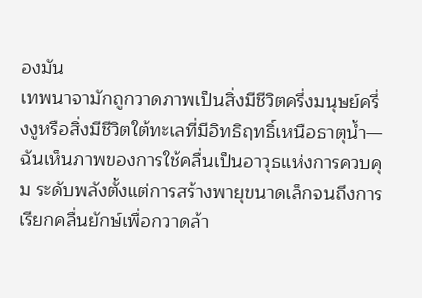องมัน
เทพนาจามักถูกวาดภาพเป็นสิ่งมีชีวิตครึ่งมนุษย์ครึ่งงูหรือสิ่งมีชีวิตใต้ทะเลที่มีอิทธิฤทธิ์เหนือธาตุน้ำ—ฉันเห็นภาพของการใช้คลื่นเป็นอาวุธแห่งการควบคุม ระดับพลังตั้งแต่การสร้างพายุขนาดเล็กจนถึงการเรียกคลื่นยักษ์เพื่อกวาดล้า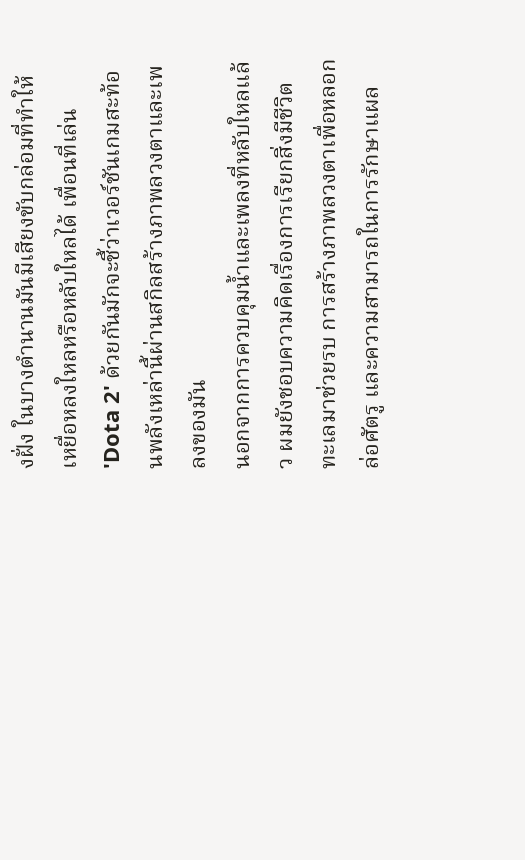งฝั่ง ในบางตำนานมันมีเสียงขับกล่อมที่ทำให้เหยื่อหลงใหลหรือหลับใหลได้ เพื่อนที่เล่น 'Dota 2' ด้วยกันมักจะชี้ว่าเวอร์ชันเกมสะท้อนพลังเหล่านี้ผ่านสกิลสร้างภาพลวงตาและเพลงของมัน
นอกจากการควบคุมน้ำและเพลงที่หลับใหลแล้ว ผมยังชอบความคิดเรื่องการเรียกสิ่งมีชีวิตทะเลมาช่วยรบ การสร้างภาพลวงตาเพื่อหลอกล่อศัตรู และความสามารถในการรักษาแผล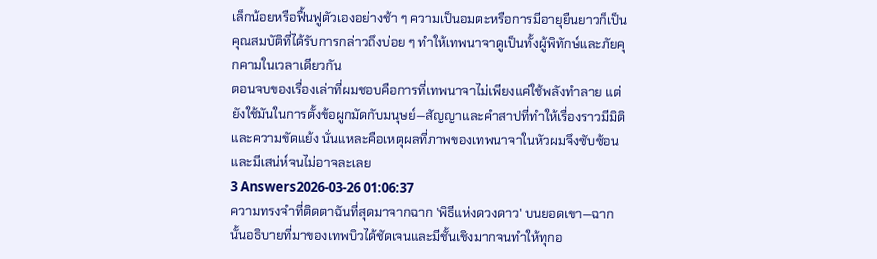เล็กน้อยหรือฟื้นฟูตัวเองอย่างช้า ๆ ความเป็นอมตะหรือการมีอายุยืนยาวก็เป็นคุณสมบัติที่ได้รับการกล่าวถึงบ่อย ๆ ทำให้เทพนาจาดูเป็นทั้งผู้พิทักษ์และภัยคุกคามในเวลาเดียวกัน
ตอนจบของเรื่องเล่าที่ผมชอบคือการที่เทพนาจาไม่เพียงแค่ใช้พลังทำลาย แต่ยังใช้มันในการตั้งข้อผูกมัดกับมนุษย์—สัญญาและคำสาปที่ทำให้เรื่องราวมีมิติและความขัดแย้ง นั่นแหละคือเหตุผลที่ภาพของเทพนาจาในหัวผมจึงซับซ้อนและมีเสน่ห์จนไม่อาจละเลย
3 Answers2026-03-26 01:06:37
ความทรงจำที่ติดตาฉันที่สุดมาจากฉาก 'พิธีแห่งดวงดาว' บนยอดเขา—ฉากนั้นอธิบายที่มาของเทพบิวได้ชัดเจนและมีชั้นเชิงมากจนทำให้ทุกอ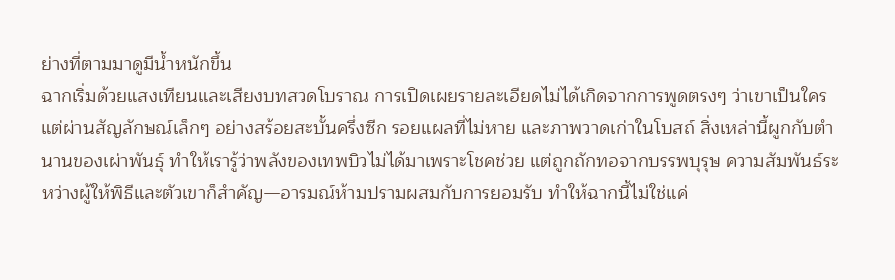ย่างที่ตามมาดูมีน้ำหนักขึ้น
ฉากเริ่มด้วยแสงเทียนและเสียงบทสวดโบราณ การเปิดเผยรายละเอียดไม่ได้เกิดจากการพูดตรงๆ ว่าเขาเป็นใคร แต่ผ่านสัญลักษณ์เล็กๆ อย่างสร้อยสะบั้นครึ่งซีก รอยแผลที่ไม่หาย และภาพวาดเก่าในโบสถ์ สิ่งเหล่านี้ผูกกับตำนานของเผ่าพันธุ์ ทำให้เรารู้ว่าพลังของเทพบิวไม่ได้มาเพราะโชคช่วย แต่ถูกถักทอจากบรรพบุรุษ ความสัมพันธ์ระหว่างผู้ให้พิธีและตัวเขาก็สำคัญ—อารมณ์ห้ามปรามผสมกับการยอมรับ ทำให้ฉากนี้ไม่ใช่แค่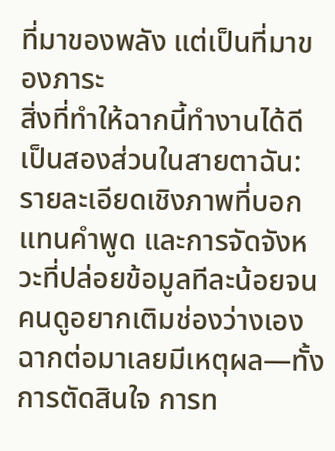ที่มาของพลัง แต่เป็นที่มาของภาระ
สิ่งที่ทำให้ฉากนี้ทำงานได้ดีเป็นสองส่วนในสายตาฉัน: รายละเอียดเชิงภาพที่บอกแทนคำพูด และการจัดจังหวะที่ปล่อยข้อมูลทีละน้อยจนคนดูอยากเติมช่องว่างเอง ฉากต่อมาเลยมีเหตุผล—ทั้งการตัดสินใจ การท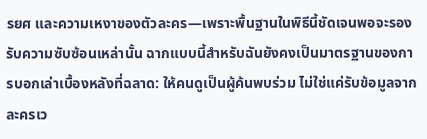รยศ และความเหงาของตัวละคร—เพราะพื้นฐานในพิธีนี้ชัดเจนพอจะรองรับความซับซ้อนเหล่านั้น ฉากแบบนี้สำหรับฉันยังคงเป็นมาตรฐานของการบอกเล่าเบื้องหลังที่ฉลาด: ให้คนดูเป็นผู้ค้นพบร่วม ไม่ใช่แค่รับข้อมูลจากละครเว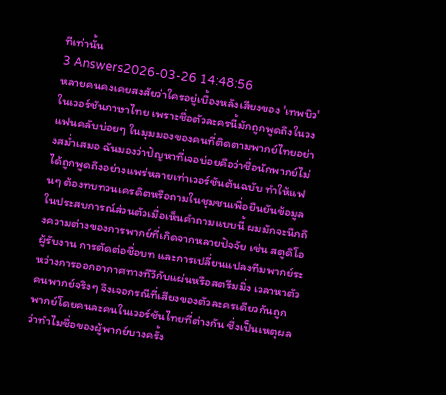ทีเท่านั้น
3 Answers2026-03-26 14:48:56
หลายคนคงเคยสงสัยว่าใครอยู่เบื้องหลังเสียงของ 'เทพบิว' ในเวอร์ชันภาษาไทย เพราะชื่อตัวละครนี้มักถูกพูดถึงในวงแฟนคลับบ่อยๆ ในมุมมองของคนที่ติดตามพากย์ไทยอย่างสม่ำเสมอ ฉันมองว่าปัญหาที่เจอบ่อยคือว่าชื่อนักพากย์ไม่ได้ถูกพูดถึงอย่างแพร่หลายเท่าเวอร์ชันต้นฉบับ ทำให้แฟนๆ ต้องทบทวนเครดิตหรือถามในชุมชนเพื่อยืนยันข้อมูล
ในประสบการณ์ส่วนตัวเมื่อเห็นคำถามแบบนี้ ผมมักจะนึกถึงความต่างของการพากย์ที่เกิดจากหลายปัจจัย เช่น สตูดิโอผู้รับงาน การตัดต่อชื่อบท และการเปลี่ยนแปลงทีมพากย์ระหว่างการออกอากาศทางทีวีกับแผ่นหรือสตรีมมิ่ง เวลาหาตัวคนพากย์จริงๆ จึงเจอกรณีที่เสียงของตัวละครเดียวกันถูกพากย์โดยคนละคนในเวอร์ชันไทยที่ต่างกัน ซึ่งเป็นเหตุผลว่าทำไมชื่อของผู้พากย์บางครั้ง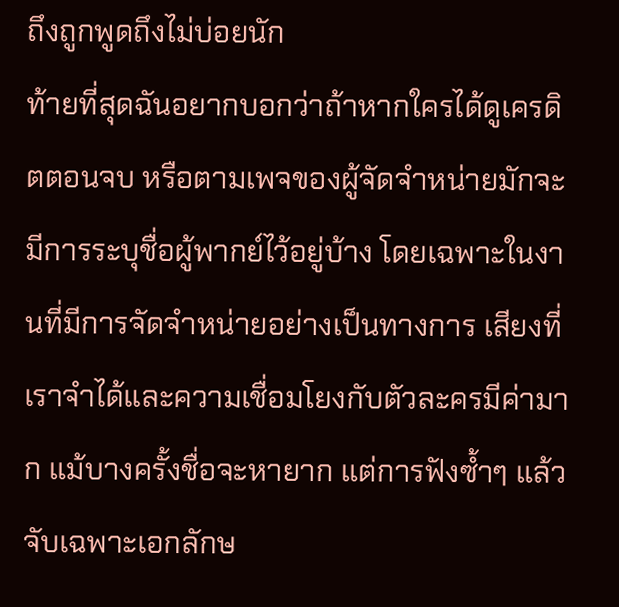ถึงถูกพูดถึงไม่บ่อยนัก
ท้ายที่สุดฉันอยากบอกว่าถ้าหากใครได้ดูเครดิตตอนจบ หรือตามเพจของผู้จัดจำหน่ายมักจะมีการระบุชื่อผู้พากย์ไว้อยู่บ้าง โดยเฉพาะในงานที่มีการจัดจำหน่ายอย่างเป็นทางการ เสียงที่เราจำได้และความเชื่อมโยงกับตัวละครมีค่ามาก แม้บางครั้งชื่อจะหายาก แต่การฟังซ้ำๆ แล้วจับเฉพาะเอกลักษ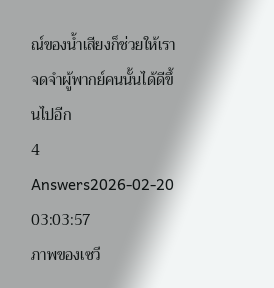ณ์ของน้ำเสียงก็ช่วยให้เราจดจำผู้พากย์คนนั้นได้ดีขึ้นไปอีก
4 Answers2026-02-20 03:03:57
ภาพของเซวี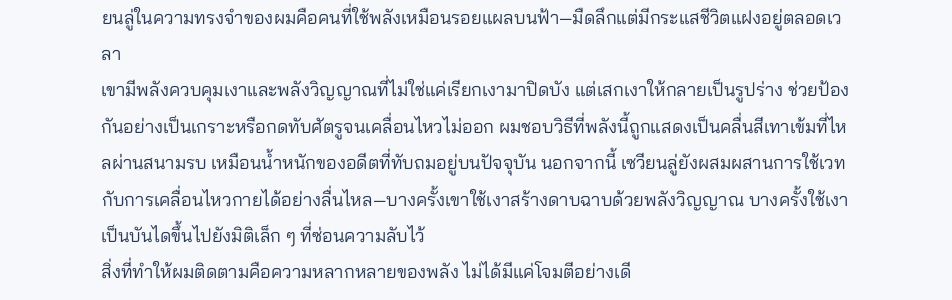ยนลู่ในความทรงจำของผมคือคนที่ใช้พลังเหมือนรอยแผลบนฟ้า—มืดลึกแต่มีกระแสชีวิตแฝงอยู่ตลอดเวลา
เขามีพลังควบคุมเงาและพลังวิญญาณที่ไม่ใช่แค่เรียกเงามาปิดบัง แต่เสกเงาให้กลายเป็นรูปร่าง ช่วยป้องกันอย่างเป็นเกราะหรือกดทับศัตรูจนเคลื่อนไหวไม่ออก ผมชอบวิธีที่พลังนี้ถูกแสดงเป็นคลื่นสีเทาเข้มที่ไหลผ่านสนามรบ เหมือนน้ำหนักของอดีตที่ทับถมอยู่บนปัจจุบัน นอกจากนี้ เซวียนลู่ยังผสมผสานการใช้เวทกับการเคลื่อนไหวกายได้อย่างลื่นไหล—บางครั้งเขาใช้เงาสร้างดาบฉาบด้วยพลังวิญญาณ บางครั้งใช้เงาเป็นบันไดขึ้นไปยังมิติเล็ก ๆ ที่ซ่อนความลับไว้
สิ่งที่ทำให้ผมติดตามคือความหลากหลายของพลัง ไม่ได้มีแค่โจมตีอย่างเดี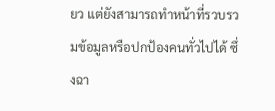ยว แต่ยังสามารถทำหน้าที่รวบรวมข้อมูลหรือปกป้องคนทั่วไปได้ ซึ่งฉา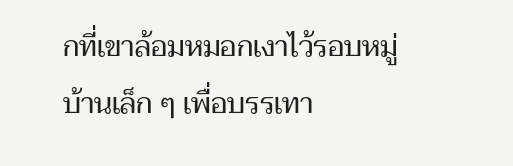กที่เขาล้อมหมอกเงาไว้รอบหมู่บ้านเล็ก ๆ เพื่อบรรเทา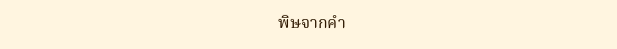พิษจากคำ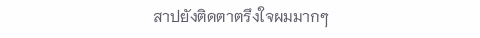สาปยังติดตาตรึงใจผมมากๆ